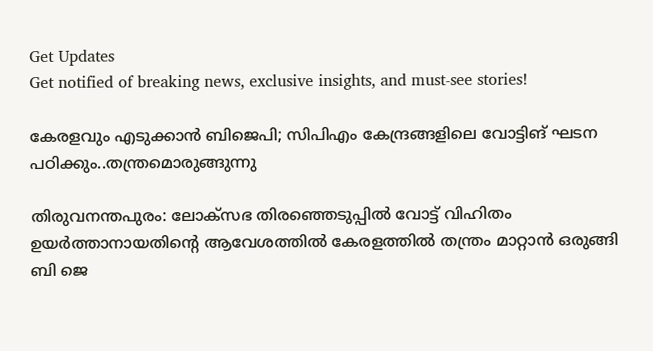Get Updates
Get notified of breaking news, exclusive insights, and must-see stories!

കേരളവും എടുക്കാൻ ബിജെപി; സിപിഎം കേന്ദ്രങ്ങളിലെ വോട്ടിങ് ഘടന പഠി‌ക്കും..തന്ത്രമൊരുങ്ങുന്നു

തിരുവനന്തപുരം: ലോക്സഭ തിരഞ്ഞെടുപ്പിൽ വോട്ട് വിഹിതം ഉയർത്താനായതിന്റെ ആവേശത്തിൽ കേരളത്തിൽ തന്ത്രം മാറ്റാൻ ഒരുങ്ങി ബി ജെ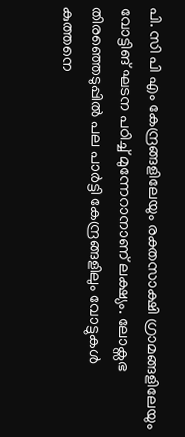പി. സി പി എം കേന്ദ്രങ്ങളിലേയും രക്തസാക്ഷി ഗ്രാമങ്ങളിലേയും വോട്ടിങ് ഘടന പഠിച്ച് മുന്നേറാനാണ് ലക്ഷ്യം. ലോക്സഭ തിരഞ്ഞെടുപ്പിൽ പല പാർട്ടി കേന്ദ്രങ്ങളിലും വോട്ടുകൾ കുത്തനെ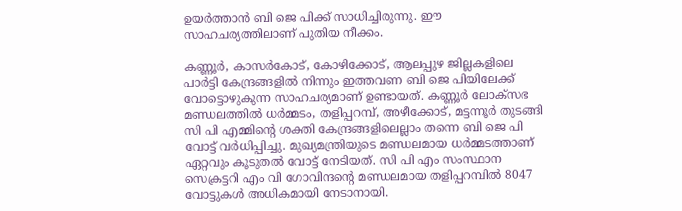ഉയർത്താൻ ബി ജെ പിക്ക് സാധിച്ചിരുന്നു. ഈ സാഹചര്യത്തിലാണ് പുതിയ നീക്കം.

കണ്ണൂർ, കാസർകോട്, കോഴിക്കോട്, ആലപ്പുഴ ജില്ലകളിലെ പാർട്ടി കേന്ദ്രങ്ങളിൽ നിന്നും ഇത്തവണ ബി ജെ പിയിലേക്ക് വോട്ടൊഴുകുന്ന സാഹചര്യമാണ് ഉണ്ടായത്. കണ്ണൂർ ലോക്സഭ മണ്ഡലത്തിൽ ധർമ്മടം, തളിപ്പറമ്പ്, അഴീക്കോട്, മട്ടന്നൂർ തുടങ്ങി സി പി എമ്മിന്റെ ശക്തി കേന്ദ്രങ്ങളിലെല്ലാം തന്നെ ബി ജെ പി വോട്ട് വർധിപ്പിച്ചു. മുഖ്യമന്ത്രിയുടെ മണ്ഡലമായ ധർമ്മടത്താണ് ഏറ്റവും കൂടുതൽ വോട്ട് നേടിയത്. സി പി എം സംസ്ഥാന സെക്രട്ടറി എം വി ഗോവിന്ദന്റെ മണ്ഡലമായ തളിപ്പറമ്പിൽ 8047 വോട്ടുകൾ അധികമായി നേടാനായി.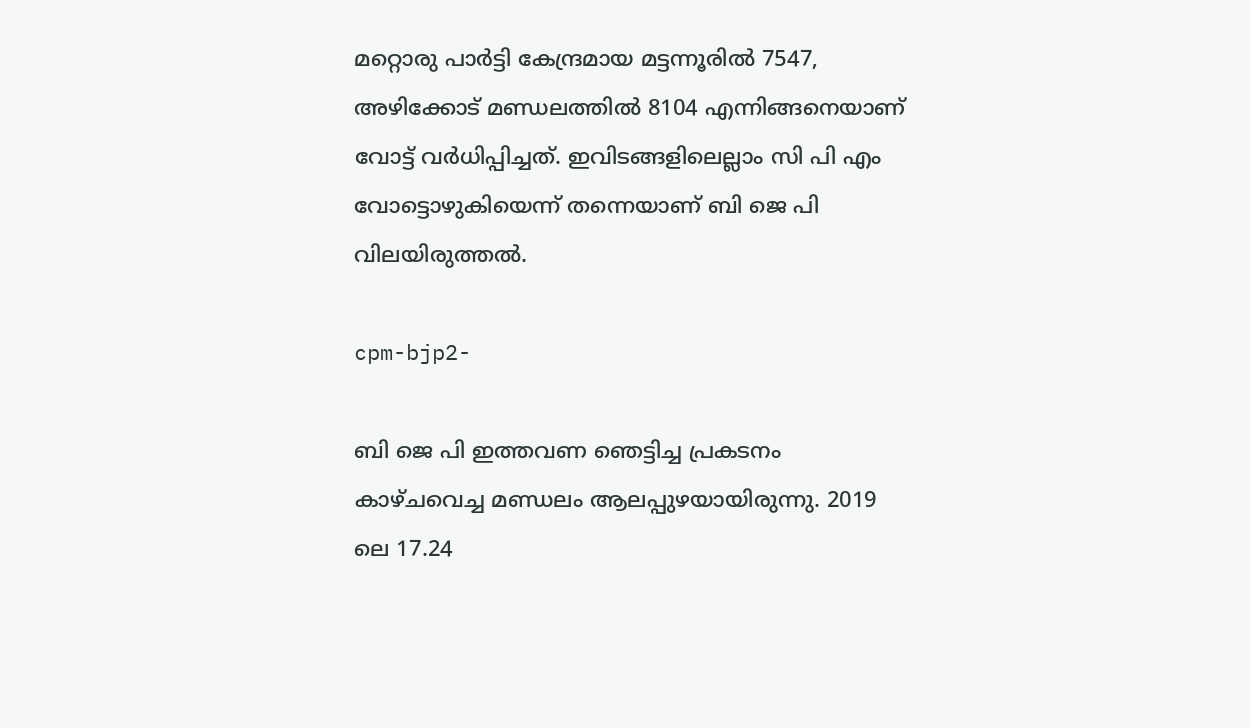മറ്റൊരു പാർട്ടി കേന്ദ്രമായ മട്ടന്നൂരിൽ 7547, അഴിക്കോട് മണ്ഡലത്തിൽ 8104 എന്നിങ്ങനെയാണ് വോട്ട് വർധിപ്പിച്ചത്. ഇവിടങ്ങളിലെല്ലാം സി പി എം വോട്ടൊഴുകിയെന്ന് തന്നെയാണ് ബി ജെ പി വിലയിരുത്തൽ.

cpm-bjp2-

ബി ജെ പി ഇത്തവണ ഞെട്ടിച്ച പ്രകടനം കാഴ്ചവെച്ച മണ്ഡലം ആലപ്പുഴയായിരുന്നു. 2019 ലെ 17.24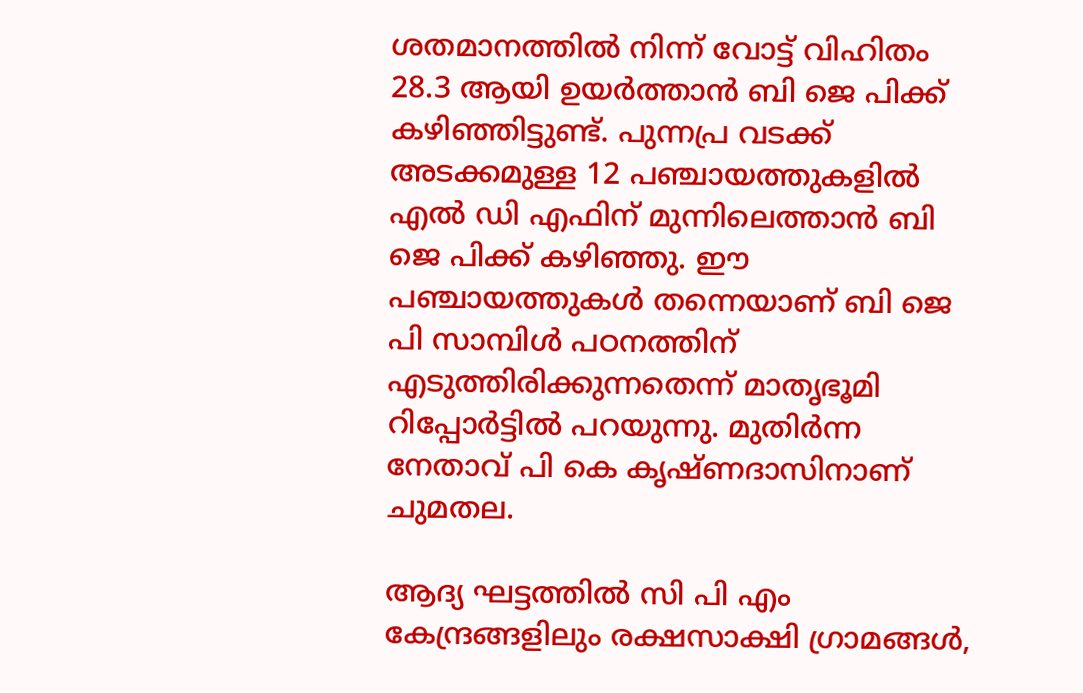ശതമാനത്തില്‍ നിന്ന് വോട്ട് വിഹിതം 28.3 ആയി ഉയർത്താന്‍ ബി ജെ പിക്ക് കഴിഞ്ഞിട്ടുണ്ട്. പുന്നപ്ര വടക്ക് അടക്കമുള്ള 12 പഞ്ചായത്തുകളിൽ എൽ ഡി എഫിന് മുന്നിലെത്താൻ ബി ജെ പിക്ക് കഴിഞ്ഞു. ഈ പഞ്ചായത്തുകൾ തന്നെയാണ് ബി ജെ പി സാമ്പിൾ പഠനത്തിന് എടുത്തിരിക്കുന്നതെന്ന് മാതൃഭൂമി റിപ്പോർട്ടിൽ പറയുന്നു. മുതിർന്ന നേതാവ് പി കെ കൃഷ്ണദാസിനാണ് ചുമതല.

ആദ്യ ഘട്ടത്തിൽ സി പി എം കേന്ദ്രങ്ങളിലും രക്ഷസാക്ഷി ഗ്രാമങ്ങൾ,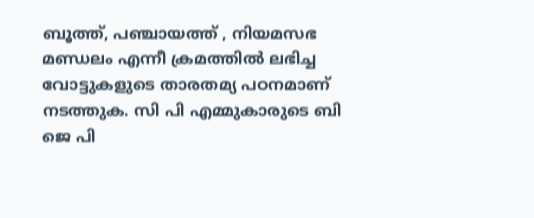ബൂത്ത്, പഞ്ചായത്ത് , നിയമസഭ മണ്ഡലം എന്നീ ക്രമത്തിൽ ലഭിച്ച വോട്ടുകളുടെ താരതമ്യ പഠനമാണ് നടത്തുക. സി പി എമ്മുകാരുടെ ബി ജെ പി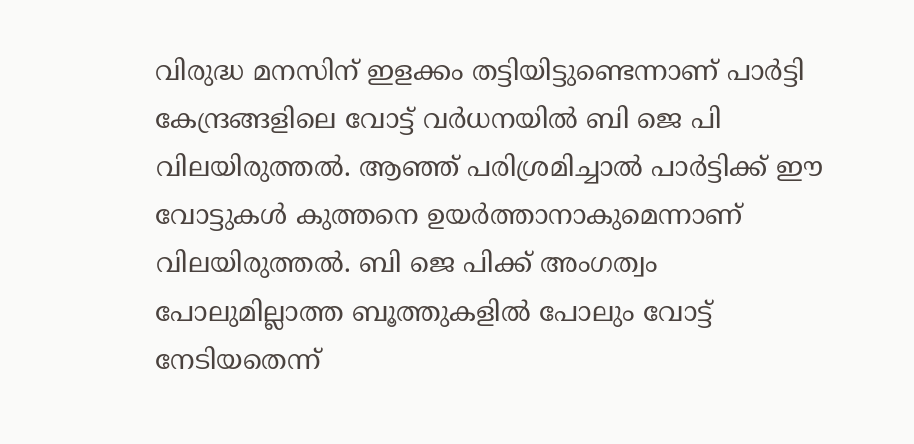വിരുദ്ധ മനസിന് ഇളക്കം തട്ടിയിട്ടുണ്ടെന്നാണ് പാർട്ടി കേന്ദ്രങ്ങളിലെ വോട്ട് വർധനയിൽ ബി ജെ പി വിലയിരുത്തൽ. ആഞ്ഞ് പരിശ്രമിച്ചാൽ പാർട്ടിക്ക് ഈ വോട്ടുകൾ കുത്തനെ ഉയർത്താനാകുമെന്നാണ് വിലയിരുത്തൽ. ബി ജെ പിക്ക് അംഗത്വം പോലുമില്ലാത്ത ബൂത്തുകളിൽ പോലും വോട്ട് നേടിയതെന്ന്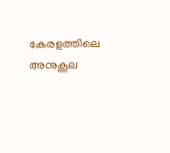കേരളത്തിലെ അനുകൂല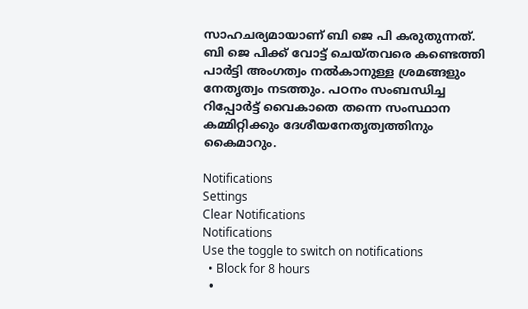സാഹചര്യമായാണ് ബി ജെ പി കരുതുന്നത്. ബി ജെ പിക്ക് വോട്ട് ചെയ്തവരെ കണ്ടെത്തി പാർട്ടി അംഗത്വം നൽകാനുള്ള ശ്രമങ്ങളും നേതൃത്വം നടത്തും. പഠനം സംബന്ധിച്ച റിപ്പോർട്ട് വൈകാതെ തന്നെ സംസ്ഥാന കമ്മിറ്റിക്കും ദേശീയനേതൃത്വത്തിനും കൈമാറും.

Notifications
Settings
Clear Notifications
Notifications
Use the toggle to switch on notifications
  • Block for 8 hours
  •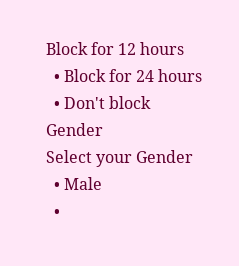Block for 12 hours
  • Block for 24 hours
  • Don't block
Gender
Select your Gender
  • Male
  •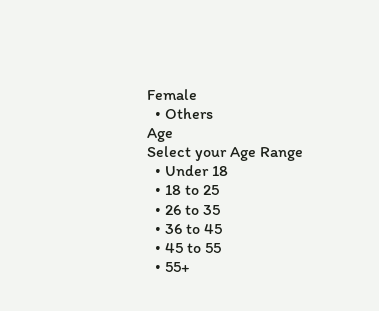Female
  • Others
Age
Select your Age Range
  • Under 18
  • 18 to 25
  • 26 to 35
  • 36 to 45
  • 45 to 55
  • 55+